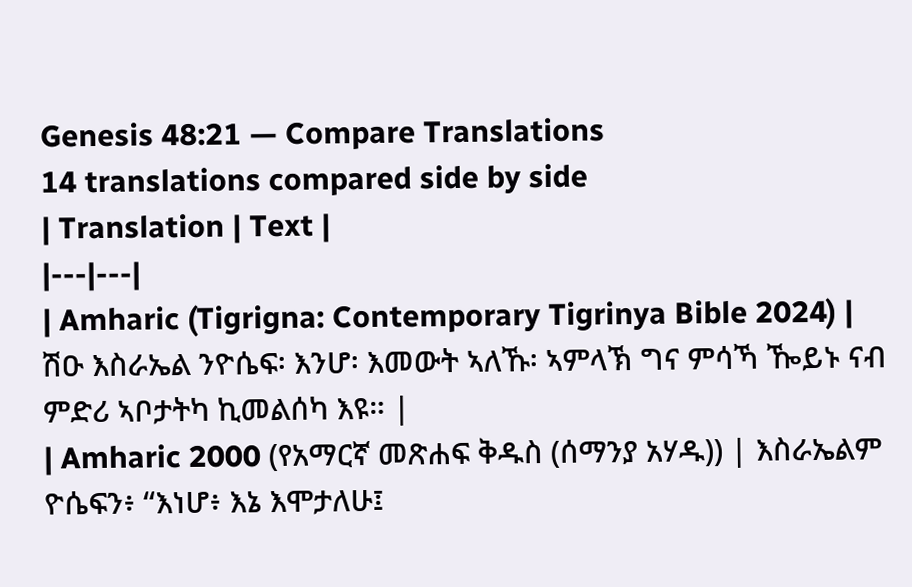Genesis 48:21 — Compare Translations
14 translations compared side by side
| Translation | Text |
|---|---|
| Amharic (Tigrigna: Contemporary Tigrinya Bible 2024) | ሽዑ እስራኤል ንዮሴፍ፡ እንሆ፡ እመውት ኣለኹ፡ ኣምላኽ ግና ምሳኻ ዀይኑ ናብ ምድሪ ኣቦታትካ ኪመልሰካ እዩ። |
| Amharic 2000 (የአማርኛ መጽሐፍ ቅዱስ (ሰማንያ አሃዱ)) | እስራኤልም ዮሴፍን፥ “እነሆ፥ እኔ እሞታለሁ፤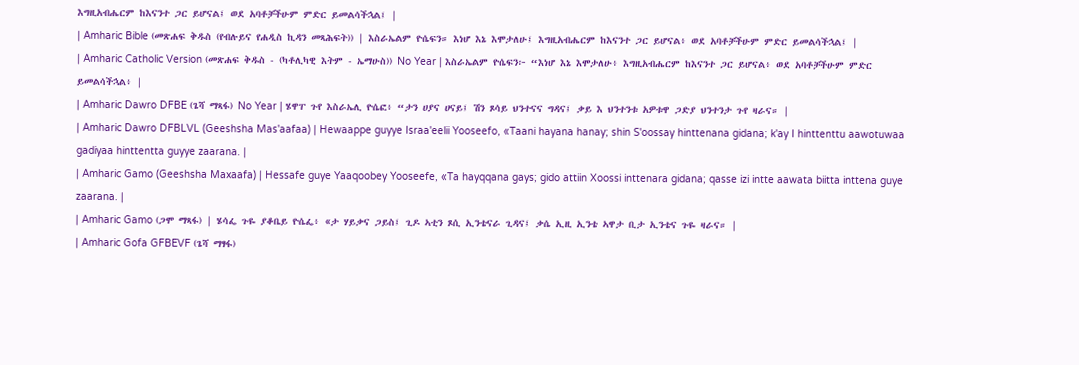እግዚአብሔርም ከእናንተ ጋር ይሆናል፤ ወደ አባቶቻችሁም ምድር ይመልሳችኋል፤ |
| Amharic Bible (መጽሐፍ ቅዱስ (የብሉይና የሐዲስ ኪዳን መጻሕፍት)) | እስራኤልም ዮሴፍን። እነሆ እኔ እሞታለሁ፤ እግዚአብሔርም ከእናንተ ጋር ይሆናል፥ ወደ አባቶቻችሁም ምድር ይመልሳችኋል፤ |
| Amharic Catholic Version (መጽሐፍ ቅዱስ - (ካቶሊካዊ እትም - ኤማሁስ)) No Year | እስራኤልም ዮሴፍን፦ “እነሆ እኔ እሞታለሁ፥ እግዚአብሔርም ከእናንተ ጋር ይሆናል፥ ወደ አባቶቻችሁም ምድር ይመልሳችኋል፥ |
| Amharic Dawro DFBE (ጌሻ ማጻፋ) No Year | ሄዋፐ ጉየ እስራኤሊ ዮሴፎ፥ “ታን ሀያና ሀናይ፤ ሽን ጾሳይ ህንተናና ግዳና፤ ቃይ እ ህንተንቱ አዎቱዋ ጋድያ ህንተንታ ጉየ ዛራና። |
| Amharic Dawro DFBLVL (Geeshsha Mas'aafaa) | Hewaappe guyye Israa'eelii Yooseefo, «Taani hayana hanay; shin S'oossay hinttenana gidana; k'ay I hinttenttu aawotuwaa gadiyaa hinttentta guyye zaarana. |
| Amharic Gamo (Geeshsha Maxaafa) | Hessafe guye Yaaqoobey Yooseefe, «Ta hayqqana gays; gido attiin Xoossi inttenara gidana; qasse izi intte aawata biitta inttena guye zaarana. |
| Amharic Gamo (ጋሞ ማጻፋ) | ሄሳፌ ጉዬ ያቆቤይ ዮሴፌ፥ «ታ ሃይቃና ጋይስ፤ ጊዶ ኣቲን ጾሲ ኢንቴናራ ጊዳና፤ ቃሴ ኢዚ ኢንቴ ኣዋታ ቢታ ኢንቴና ጉዬ ዛራና። |
| Amharic Gofa GFBEVF (ጌሻ ማፃፋ)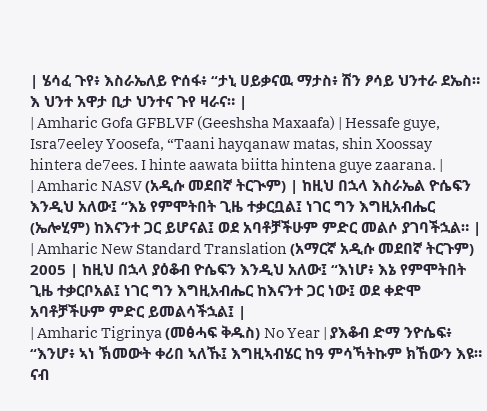| ሄሳፈ ጉየ፥ እስራኤለይ ዮሰፋ፥ “ታኒ ሀይቃናዉ ማታስ፥ ሽን ፆሳይ ህንተራ ደኤስ። እ ህንተ አዋታ ቢታ ህንተና ጉየ ዛራና። |
| Amharic Gofa GFBLVF (Geeshsha Maxaafa) | Hessafe guye, Isra7eeley Yoosefa, “Taani hayqanaw matas, shin Xoossay hintera de7ees. I hinte aawata biitta hintena guye zaarana. |
| Amharic NASV (አዲሱ መደበኛ ትርጒም) | ከዚህ በኋላ እስራኤል ዮሴፍን እንዲህ አለው፤ “እኔ የምሞትበት ጊዜ ተቃርቧል፤ ነገር ግን እግዚአብሔር (ኤሎሂም) ከእናንተ ጋር ይሆናል፤ ወደ አባቶቻችሁም ምድር መልሶ ያገባችኋል። |
| Amharic New Standard Translation (አማርኛ አዲሱ መደበኛ ትርጉም) 2005 | ከዚህ በኋላ ያዕቆብ ዮሴፍን እንዲህ አለው፤ “እነሆ፥ እኔ የምሞትበት ጊዜ ተቃርቦአል፤ ነገር ግን እግዚአብሔር ከእናንተ ጋር ነው፤ ወደ ቀድሞ አባቶቻችሁም ምድር ይመልሳችኋል፤ |
| Amharic Tigrinya (መፅሓፍ ቅዱስ) No Year | ያእቆብ ድማ ንዮሴፍ፥ “እንሆ፥ ኣነ ኽመውት ቀሪበ ኣለኹ፤ እግዚኣብሄር ከዓ ምሳኻትኩም ክኸውን እዩ። ናብ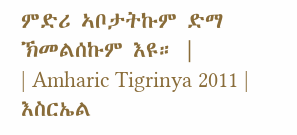ምድሪ ኣቦታትኩም ድማ ኽመልሰኩም እዩ። |
| Amharic Tigrinya 2011 | እስርኤል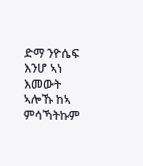ድማ ንዮሴፍ እንሆ ኣነ እመውት ኣሎኹ ከኣ ምሳኻትኩም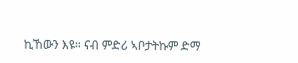ኪኸውን እዩ። ናብ ምድሪ ኣቦታትኩም ድማ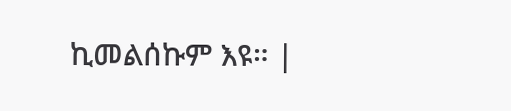ኪመልሰኩም እዩ። |